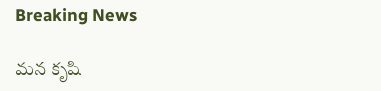Breaking News

మన కృషి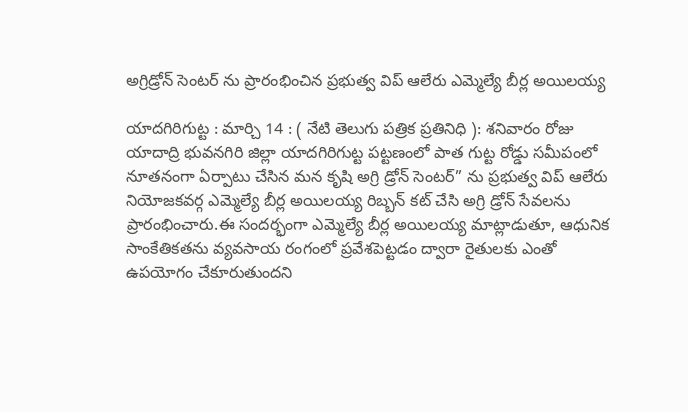అగ్రిడ్రోన్ సెంటర్ ను ప్రారంభించిన ప్రభుత్వ విప్ ఆలేరు ఎమ్మెల్యే బీర్ల అయిలయ్య

యాదగిరిగుట్ట : మార్చి 14 : ( నేటి తెలుగు పత్రిక ప్రతినిధి ): శనివారం రోజు యాదాద్రి భువనగిరి జిల్లా యాదగిరిగుట్ట పట్టణంలో పాత గుట్ట రోడ్డు సమీపంలో నూతనంగా ఏర్పాటు చేసిన మన కృషి అగ్రి డ్రోన్ సెంటర్” ను ప్రభుత్వ విప్ ఆలేరు నియోజకవర్గ ఎమ్మెల్యే బీర్ల అయిలయ్య రిబ్బన్ కట్ చేసి అగ్రి డ్రోన్ సేవలను ప్రారంభించారు.ఈ సందర్భంగా ఎమ్మెల్యే బీర్ల అయిలయ్య మాట్లాడుతూ, ఆధునిక సాంకేతికతను వ్యవసాయ రంగంలో ప్రవేశపెట్టడం ద్వారా రైతులకు ఎంతో ఉపయోగం చేకూరుతుందని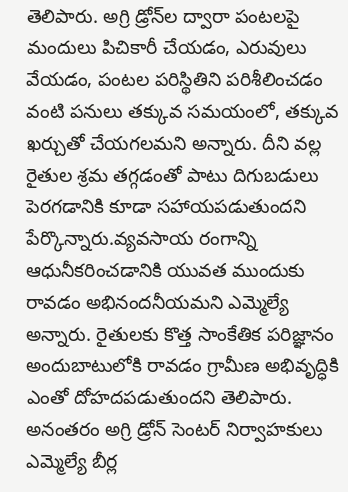తెలిపారు. అగ్రి డ్రోన్‌ల ద్వారా పంటలపై మందులు పిచికారీ చేయడం, ఎరువులు వేయడం, పంటల పరిస్థితిని పరిశీలించడం వంటి పనులు తక్కువ సమయంలో, తక్కువ ఖర్చుతో చేయగలమని అన్నారు. దీని వల్ల రైతుల శ్రమ తగ్గడంతో పాటు దిగుబడులు పెరగడానికి కూడా సహాయపడుతుందని పేర్కొన్నారు.వ్యవసాయ రంగాన్ని ఆధునీకరించడానికి యువత ముందుకు రావడం అభినందనీయమని ఎమ్మెల్యే అన్నారు. రైతులకు కొత్త సాంకేతిక పరిజ్ఞానం అందుబాటులోకి రావడం గ్రామీణ అభివృద్ధికి ఎంతో దోహదపడుతుందని తెలిపారు. అనంతరం అగ్రి డ్రోన్ సెంటర్ నిర్వాహకులు ఎమ్మెల్యే బీర్ల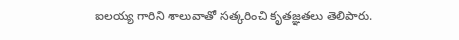ఐలయ్య గారిని శాలువాతో సత్కరించి కృతజ్ఞతలు తెలిపారు.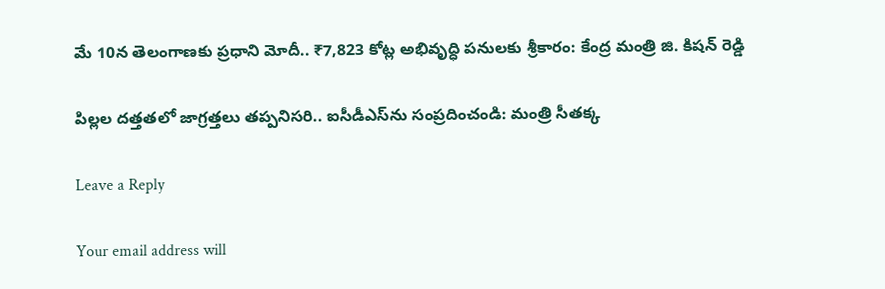మే 10న తెలంగాణకు ప్రధాని మోదీ.. ₹7,823 కోట్ల అభివృద్ధి పనులకు శ్రీకారం: కేంద్ర మంత్రి జి. కిషన్ రెడ్డి

పిల్లల దత్తతలో జాగ్రత్తలు తప్పనిసరి.. ఐసీడీఎస్‌ను సంప్రదించండి: మంత్రి సీతక్క

Leave a Reply

Your email address will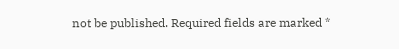not be published. Required fields are marked *